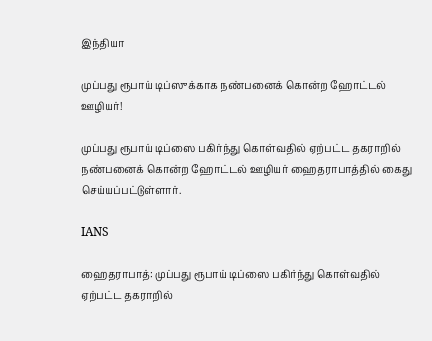இந்தியா

முப்பது ரூபாய் டிப்ஸுக்காக நண்பனைக் கொன்ற ஹோட்டல் ஊழியர்!

முப்பது ரூபாய் டிப்ஸை பகிர்ந்து கொள்வதில் ஏற்பட்ட தகராறில் நண்பனைக் கொன்ற ஹோட்டல் ஊழியர் ஹைதராபாத்தில் கைது செய்யப்பட்டுள்ளார்.

IANS

ஹைதராபாத்: முப்பது ரூபாய் டிப்ஸை பகிர்ந்து கொள்வதில் ஏற்பட்ட தகராறில்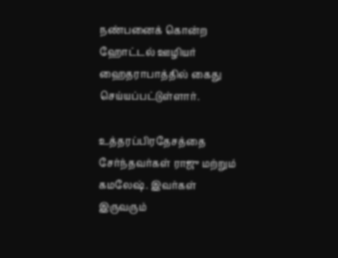நண்பனைக் கொன்ற ஹோட்டல் ஊழியர் ஹைதராபாத்தில் கைது செய்யப்பட்டுள்ளார்.

உத்தரப்பிரதேசத்தை சேர்ந்தவர்கள் ராஜு மற்றும் கமலேஷ். இவர்கள் இருவரும்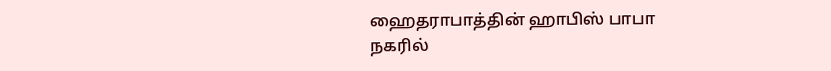ஹைதராபாத்தின் ஹாபிஸ் பாபா நகரில்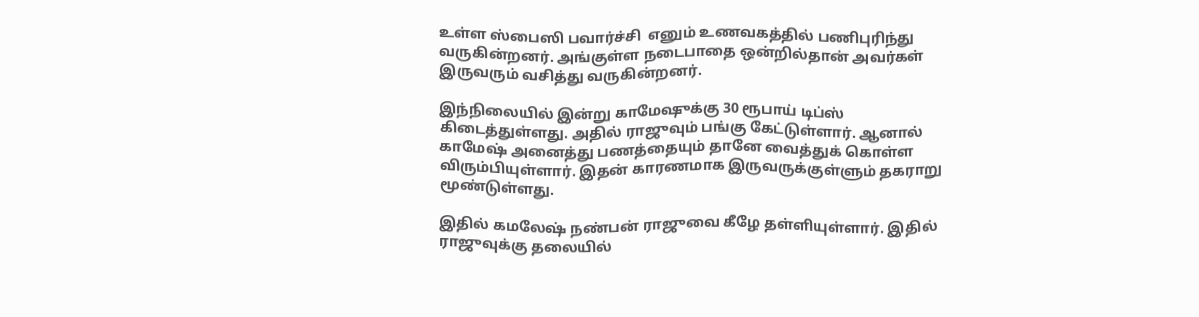உள்ள ஸ்பைஸி பவார்ச்சி  எனும் உணவகத்தில் பணிபுரிந்து வருகின்றனர். அங்குள்ள நடைபாதை ஒன்றில்தான் அவர்கள் இருவரும் வசித்து வருகின்றனர்.

இந்நிலையில் இன்று காமேஷுக்கு 30 ரூபாய் டிப்ஸ் கிடைத்துள்ளது. அதில் ராஜுவும் பங்கு கேட்டுள்ளார். ஆனால் காமேஷ் அனைத்து பணத்தையும் தானே வைத்துக் கொள்ள விரும்பியுள்ளார். இதன் காரணமாக இருவருக்குள்ளும் தகராறு மூண்டுள்ளது.

இதில் கமலேஷ் நண்பன் ராஜுவை கீழே தள்ளியுள்ளார். இதில் ராஜுவுக்கு தலையில்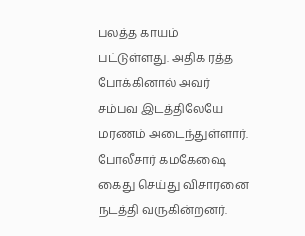பலத்த காயம் பட்டுள்ளது. அதிக ரத்த போக்கினால் அவர் சம்பவ இடத்திலேயே மரணம் அடைந்துள்ளார். போலீசார் கமகேஷை கைது செய்து விசாரனை நடத்தி வருகின்றனர்.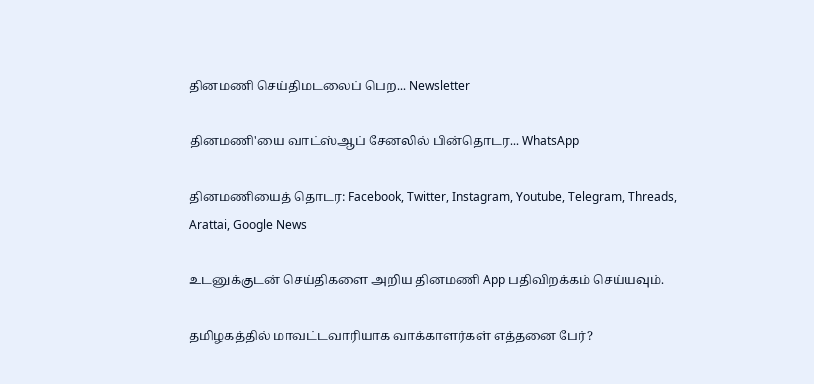தினமணி செய்திமடலைப் பெற... Newsletter

தினமணி'யை வாட்ஸ்ஆப் சேனலில் பின்தொடர... WhatsApp

தினமணியைத் தொடர: Facebook, Twitter, Instagram, Youtube, Telegram, Threads, Arattai, Google News

உடனுக்குடன் செய்திகளை அறிய தினமணி App பதிவிறக்கம் செய்யவும்.

தமிழகத்தில் மாவட்டவாரியாக வாக்காளர்கள் எத்தனை பேர்?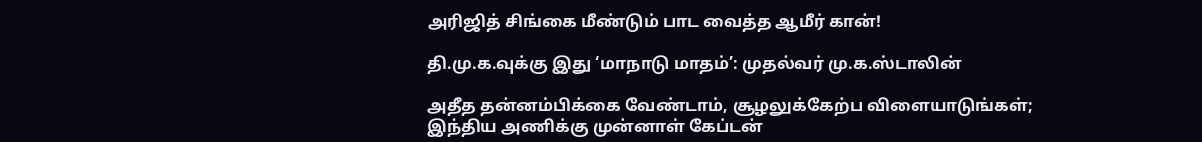அரிஜித் சிங்கை மீண்டும் பாட வைத்த ஆமீர் கான்!

தி.மு.க.வுக்கு இது ‘மாநாடு மாதம்’: முதல்வர் மு.க.ஸ்டாலின்

அதீத தன்னம்பிக்கை வேண்டாம், சூழலுக்கேற்ப விளையாடுங்கள்; இந்திய அணிக்கு முன்னாள் கேப்டன்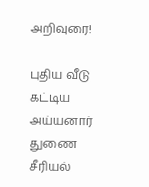அறிவுரை!

புதிய வீடு கட்டிய அய்யனார் துணை சீரியல்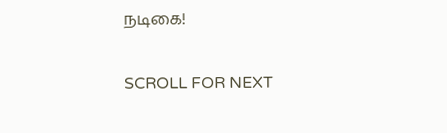நடிகை!

SCROLL FOR NEXT